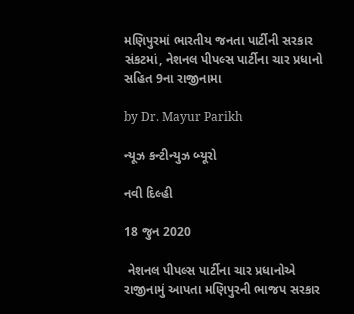મણિપુરમાં ભારતીય જનતા પાર્ટીની સરકાર સંકટમાં, નેશનલ પીપલ્સ પાર્ટીના ચાર પ્રધાનો સહિત 9ના રાજીનામા

by Dr. Mayur Parikh

ન્યૂઝ કન્ટીન્યુઝ બ્યૂરો

નવી દિલ્હી

18 જુન 2020

 નેશનલ પીપલ્સ પાર્ટીના ચાર પ્રધાનોએ રાજીનામું આપતા મણિપુરની ભાજપ સરકાર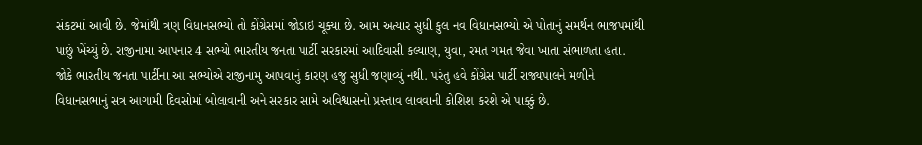સંકટમાં આવી છે. જેમાંથી ત્રણ વિધાનસભ્યો તો કોંગ્રેસમાં જોડાઇ ચૂક્યા છે. આમ અત્યાર સુધી કુલ નવ વિધાનસભ્યો એ પોતાનું સમર્થન ભાજપમાંથી પાછું ખેંચ્યું છે. રાજીનામા આપનાર 4 સભ્યો ભારતીય જનતા પાર્ટી સરકારમાં આદિવાસી કલ્યાણ, યુવા, રમત ગમત જેવા ખાતા સંભાળતા હતા. જોકે ભારતીય જનતા પાર્ટીના આ સભ્યોએ રાજીનામુ આપવાનું કારણ હજુ સુધી જણાવ્યું નથી. પરંતુ હવે કોંગ્રેસ પાર્ટી રાજ્યપાલને મળીને વિધાનસભાનું સત્ર આગામી દિવસોમાં બોલાવાની અને સરકાર સામે અવિશ્વાસનો પ્રસ્તાવ લાવવાની કોશિશ કરશે એ પાક્કું છે.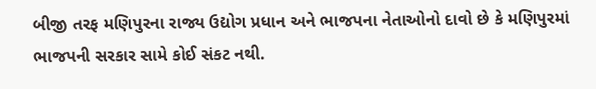બીજી તરફ મણિપુરના રાજ્ય ઉદ્યોગ પ્રધાન અને ભાજપના નેતાઓનો દાવો છે કે મણિપુરમાં ભાજપની સરકાર સામે કોઈ સંકટ નથી.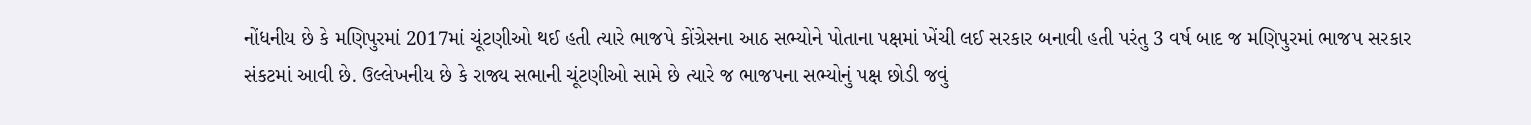નોંધનીય છે કે મણિપુરમાં 2017માં ચૂંટણીઓ થઈ હતી ત્યારે ભાજપે કોંગ્રેસના આઠ સભ્યોને પોતાના પક્ષમાં ખેંચી લઈ સરકાર બનાવી હતી પરંતુ 3 વર્ષ બાદ જ મણિપુરમાં ભાજપ સરકાર સંકટમાં આવી છે. ઉલ્લેખનીય છે કે રાજ્ય સભાની ચૂંટણીઓ સામે છે ત્યારે જ ભાજપના સભ્યોનું પક્ષ છોડી જવું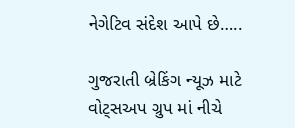નેગેટિવ સંદેશ આપે છે…..

ગુજરાતી બ્રેકિંગ ન્યૂઝ માટે વોટ્સઅપ ગ્રુપ માં નીચે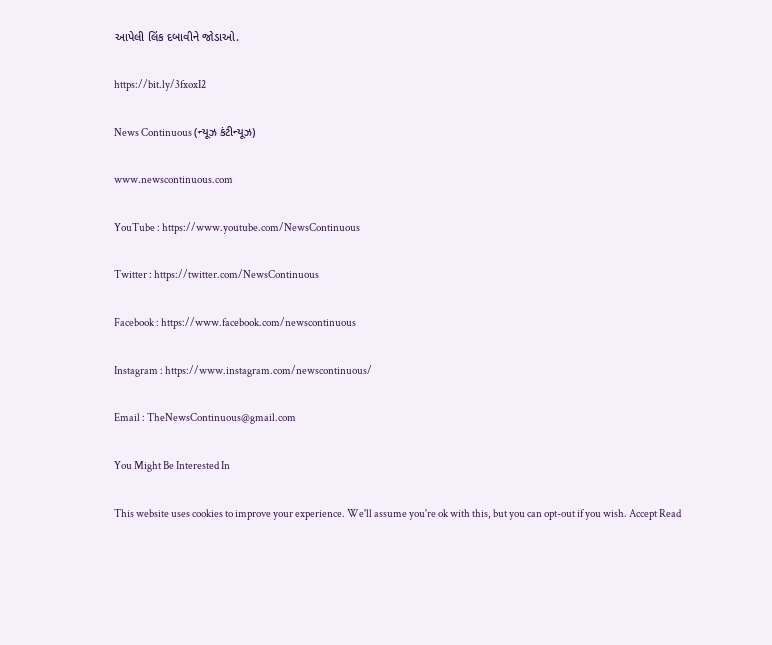આપેલી લિંક દબાવીને જોડાઓ.

https://bit.ly/3fxoxI2

News Continuous (ન્યૂઝ કંટીન્યૂઝ)

www.newscontinuous.com

YouTube : https://www.youtube.com/NewsContinuous

Twitter : https://twitter.com/NewsContinuous

Facebook : https://www.facebook.com/newscontinuous

Instagram : https://www.instagram.com/newscontinuous/

Email : TheNewsContinuous@gmail.com

You Might Be Interested In

This website uses cookies to improve your experience. We'll assume you're ok with this, but you can opt-out if you wish. Accept Read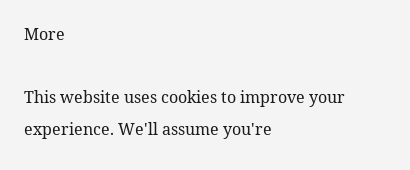More

This website uses cookies to improve your experience. We'll assume you're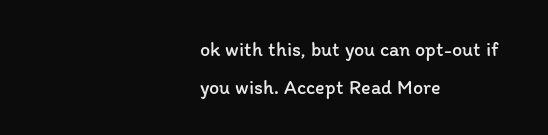ok with this, but you can opt-out if you wish. Accept Read More